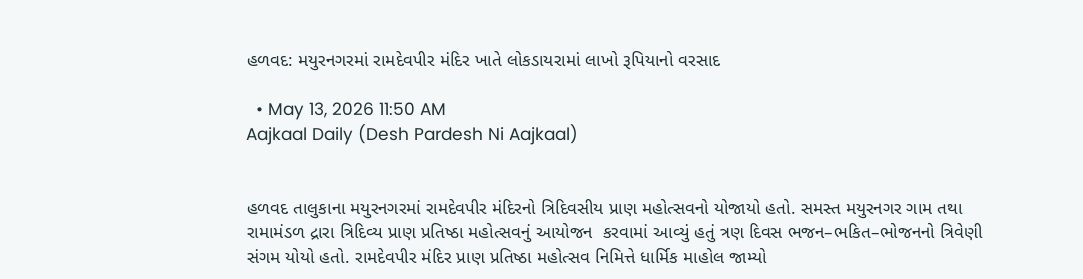હળવદ: મયુરનગરમાં રામદેવપીર મંદિર ખાતે લોકડાયરામાં લાખો રૂપિયાનો વરસાદ

  • May 13, 2026 11:50 AM
Aajkaal Daily (Desh Pardesh Ni Aajkaal)


હળવદ તાલુકાના મયુરનગરમાં રામદેવપીર મંદિરનો ત્રિદિવસીય પ્રાણ મહોત્સવનો યોજાયો હતો. સમસ્ત મયુરનગર ગામ તથા રામામંડળ દ્રારા ત્રિદિવ્ય પ્રાણ પ્રતિષ્ઠા મહોત્સવનું આયોજન  કરવામાં આવ્યું હતું ત્રણ દિવસ ભજન–ભકિત–ભોજનનો ત્રિવેણી સંગમ યોયો હતો. રામદેવપીર મંદિર પ્રાણ પ્રતિષ્ઠા મહોત્સવ નિમિત્તે ધાર્મિક માહોલ જામ્યો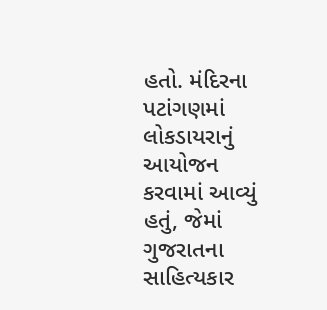હતો. મંદિરના પટાંગણમાં લોકડાયરાનું આયોજન કરવામાં આવ્યું હતું, જેમાં ગુજરાતના સાહિત્યકાર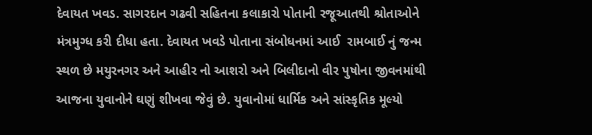દેવાયત ખવડ. સાગરદાન ગઢવી સહિતના કલાકારો પોતાની રજૂઆતથી શ્રોતાઓને મંત્રમુગ્ધ કરી દીધા હતા. દેવાયત ખવડે પોતાના સંબોધનમાં આઈ  રામબાઈ નું જન્મ સ્થળ છે મયુરનગર અને આહીર નો આશરો અને બિલીદાનો વીર પુષોના જીવનમાંથી આજના યુવાનોને ઘણું શીખવા જેવું છે. યુવાનોમાં ધાર્મિક અને સાંસ્કૃતિક મૂલ્યો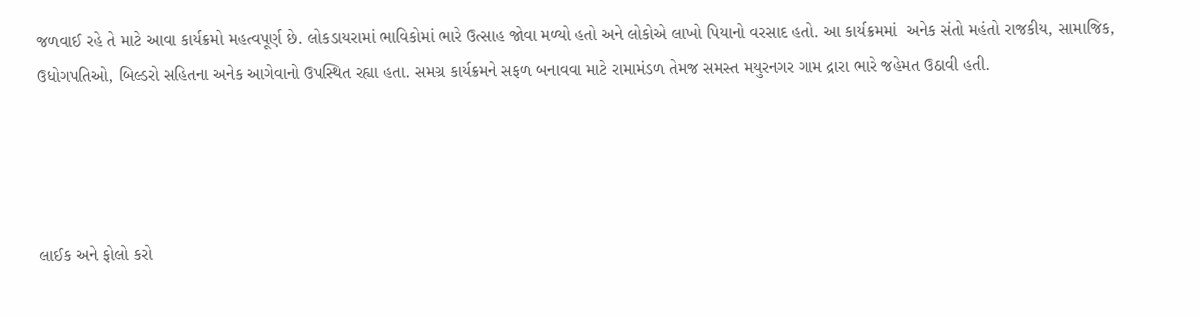જળવાઈ રહે તે માટે આવા કાર્યક્રમો મહત્વપૂર્ણ છે. લોકડાયરામાં ભાવિકોમાં ભારે ઉત્સાહ જોવા મળ્યો હતો અને લોકોએ લાખો પિયાનો વરસાદ હતો. આ કાર્યક્રમમાં  અનેક સંતો મહંતો રાજકીય, સામાજિક, ઉધોગપતિઓ, બિલ્ડરો સહિતના અનેક આગેવાનો ઉપસ્થિત રહ્યા હતા. સમગ્ર કાર્યક્રમને સફળ બનાવવા માટે રામામંડળ તેમજ સમસ્ત મયુરનગર ગામ દ્રારા ભારે જહેમત ઉઠાવી હતી.




લાઈક અને ફોલો કરો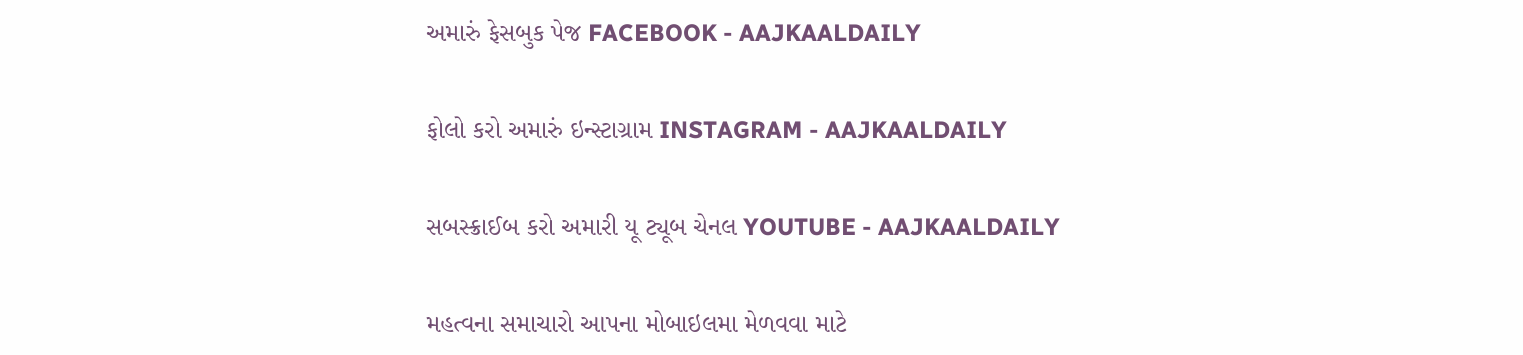અમારું ફેસબુક પેજ FACEBOOK - AAJKAALDAILY


ફોલો કરો અમારું ઇન્સ્ટાગ્રામ INSTAGRAM - AAJKAALDAILY


સબસ્ક્રાઈબ કરો અમારી યૂ ટ્યૂબ ચેનલ YOUTUBE - AAJKAALDAILY


મહત્વના સમાચારો આપના મોબાઇલમા મેળવવા માટે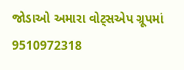જોડાઓ અમારા વોટ્સએપ ગ્રૂપમાં  9510972318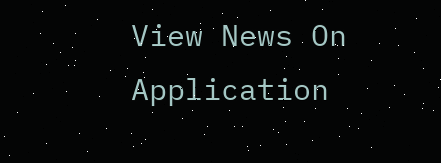View News On Application